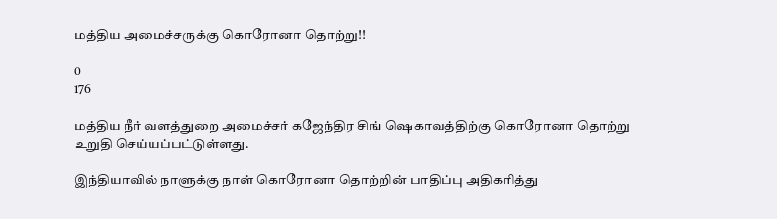மத்திய அமைச்சருக்கு கொரோனா தொற்று!!

0
176

மத்திய நீர் வளத்துறை அமைச்சர் கஜேந்திர சிங் ஷெகாவத்திற்கு கொரோனா தொற்று உறுதி செய்யப்பட்டுள்ளது.

இந்தியாவில் நாளுக்கு நாள் கொரோனா தொற்றின் பாதிப்பு அதிகரித்து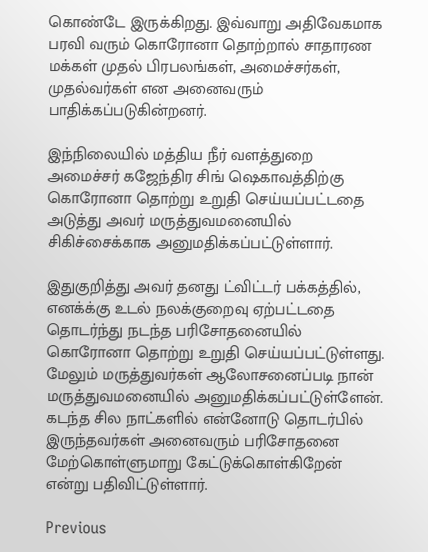கொண்டே இருக்கிறது. இவ்வாறு அதிவேகமாக பரவி வரும் கொரோனா தொற்றால் சாதாரண மக்கள் முதல் பிரபலங்கள், அமைச்சர்கள், முதல்வர்கள் என அனைவரும் பாதிக்கப்படுகின்றனர்.

இந்நிலையில் மத்திய நீர் வளத்துறை அமைச்சர் கஜேந்திர சிங் ஷெகாவத்திற்கு கொரோனா தொற்று உறுதி செய்யப்பட்டதை அடுத்து அவர் மருத்துவமனையில் சிகிச்சைக்காக அனுமதிக்கப்பட்டுள்ளார்.

இதுகுறித்து அவர் தனது ட்விட்டர் பக்கத்தில், எனக்க்கு உடல் நலக்குறைவு ஏற்பட்டதை தொடர்ந்து நடந்த பரிசோதனையில் கொரோனா தொற்று உறுதி செய்யப்பட்டுள்ளது. மேலும் மருத்துவர்கள் ஆலோசனைப்படி நான் மருத்துவமனையில் அனுமதிக்கப்பட்டுள்ளேன். கடந்த சில நாட்களில் என்னோடு தொடர்பில் இருந்தவர்கள் அனைவரும் பரிசோதனை மேற்கொள்ளுமாறு கேட்டுக்கொள்கிறேன் என்று பதிவிட்டுள்ளார்.

Previous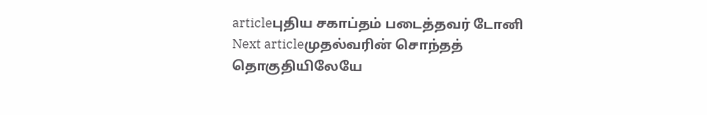articleபுதிய சகாப்தம் படைத்தவர் டோனி
Next articleமுதல்வரின் சொந்தத் தொகுதியிலேயே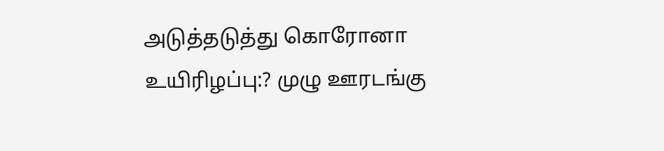அடுத்தடுத்து கொரோனா உயிரிழப்பு:? முழு ஊரடங்கு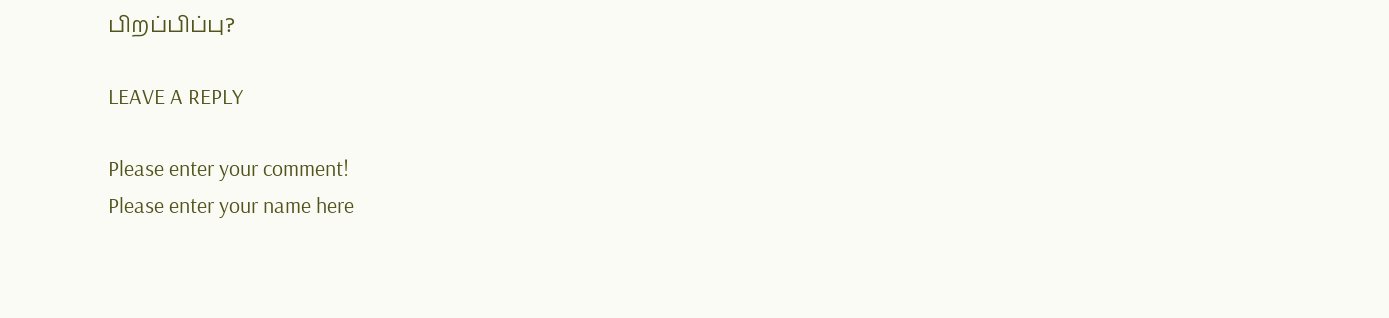பிறப்பிப்பு?

LEAVE A REPLY

Please enter your comment!
Please enter your name here